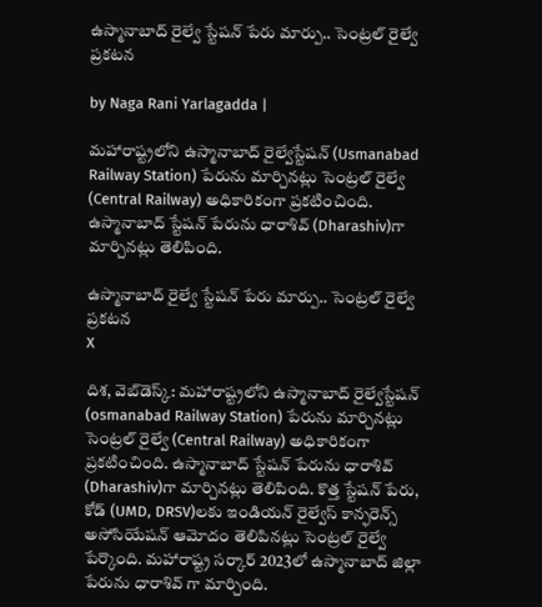ఉస్మానాబాద్‌ రైల్వే స్టేషన్‌ పేరు మార్పు.. సెంట్రల్ రైల్వే ప్రకటన

by Naga Rani Yarlagadda |

మహారాష్ట్రలోని ఉస్మానాబాద్ రైల్వేస్టేషన్ (Usmanabad Railway Station) పేరును మార్చినట్లు సెంట్రల్ రైల్వే (Central Railway) అధికారికంగా ప్రకటించింది. ఉస్మానాబాద్ స్టేషన్ పేరును ధారాశివ్ (Dharashiv)గా మార్చినట్లు తెలిపింది.

ఉస్మానాబాద్‌ రైల్వే స్టేషన్‌ పేరు మార్పు.. సెంట్రల్ రైల్వే ప్రకటన
X

దిశ, వెబ్‌డెస్క్: మహారాష్ట్రలోని ఉస్మానాబాద్ రైల్వేస్టేషన్ (osmanabad Railway Station) పేరును మార్చినట్లు సెంట్రల్ రైల్వే (Central Railway) అధికారికంగా ప్రకటించింది. ఉస్మానాబాద్ స్టేషన్ పేరును ధారాశివ్ (Dharashiv)గా మార్చినట్లు తెలిపింది. కొత్త స్టేషన్ పేరు, కోడ్ (UMD, DRSV)లకు ఇండియన్ రైల్వేస్ కాన్ఫరెన్స్ అసోసియేషన్ ఆమోదం తెలిపినట్లు సెంట్రల్ రైల్వే పేర్కొంది. మహారాష్ట్ర సర్కార్ 2023లో ఉస్మానాబాద్ జిల్లా పేరును ధారాశివ్ గా మార్చింది.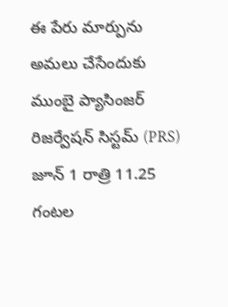ఈ పేరు మార్పును అమలు చేసేందుకు ముంబై ప్యాసింజర్ రిజర్వేషన్ సిస్టమ్ (PRS) జూన్ 1 రాత్రి 11.25 గంటల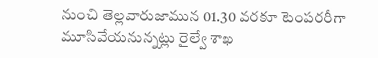నుంచి తెల్లవారుజామున 01.30 వరకూ టెంపరరీగా మూసివేయనున్నట్లు రైల్వే శాఖ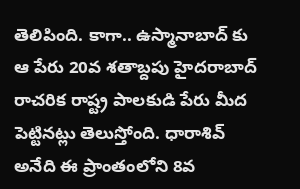తెలిపింది. కాగా.. ఉస్మానాబాద్ కు ఆ పేరు 20వ శతాబ్దపు హైదరాబాద్ రాచరిక రాష్ట్ర పాలకుడి పేరు మీద పెట్టినట్లు తెలుస్తోంది. ధారాశివ్ అనేది ఈ ప్రాంతంలోని 8వ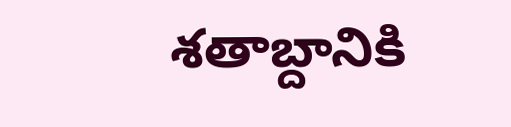శతాబ్దానికి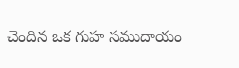చెందిన ఒక గుహ సముదాయం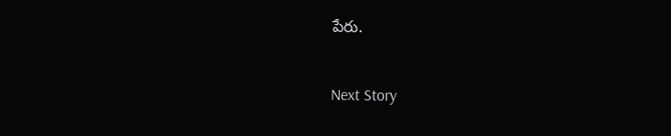పేరు.

Next Story